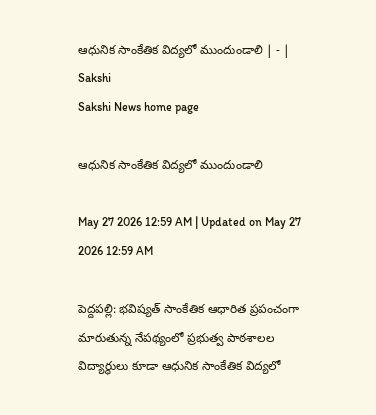ఆధునిక సాంకేతిక విద్యలో ముందుండాలి | - | Sakshi
Sakshi News home page

ఆధునిక సాంకేతిక విద్యలో ముందుండాలి

May 27 2026 12:59 AM | Updated on May 27 2026 12:59 AM

పెద్దపల్లి: భవిష్యత్‌ సాంకేతిక ఆధారిత ప్రపంచంగా మారుతున్న నేపథ్యంలో ప్రభుత్వ పాఠశాలల విద్యార్థులు కూడా ఆధునిక సాంకేతిక విద్యలో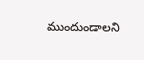ముందుండాలని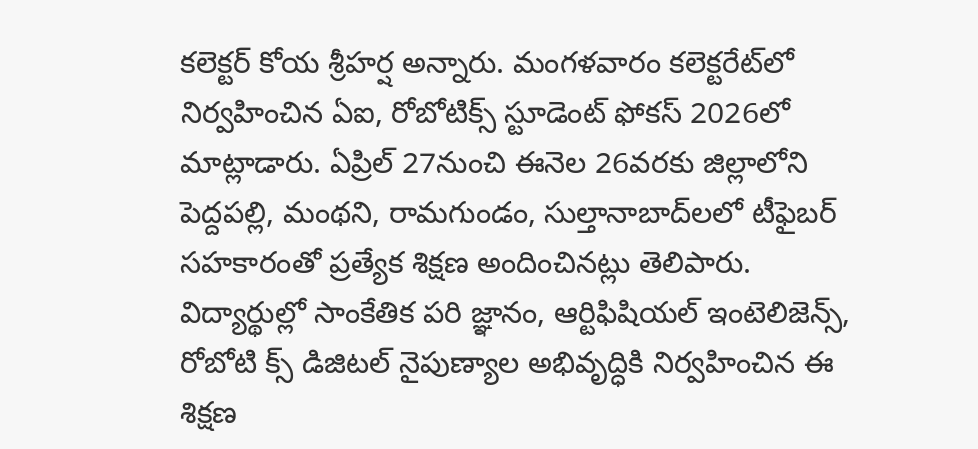కలెక్టర్‌ కోయ శ్రీహర్ష అన్నారు. మంగళవారం కలెక్టరేట్‌లో నిర్వహించిన ఏఐ, రోబోటిక్స్‌ స్టూడెంట్‌ ఫోకస్‌ 2026లో మాట్లాడారు. ఏప్రిల్‌ 27నుంచి ఈనెల 26వరకు జిల్లాలోని పెద్దపల్లి, మంథని, రామగుండం, సుల్తానాబాద్‌లలో టీఫైబర్‌ సహకారంతో ప్రత్యేక శిక్షణ అందించినట్లు తెలిపారు. విద్యార్థుల్లో సాంకేతిక పరి జ్ఞానం, ఆర్టిఫిషియల్‌ ఇంటెలిజెన్స్‌, రోబోటి క్స్‌ డిజిటల్‌ నైపుణ్యాల అభివృద్ధికి నిర్వహించిన ఈ శిక్షణ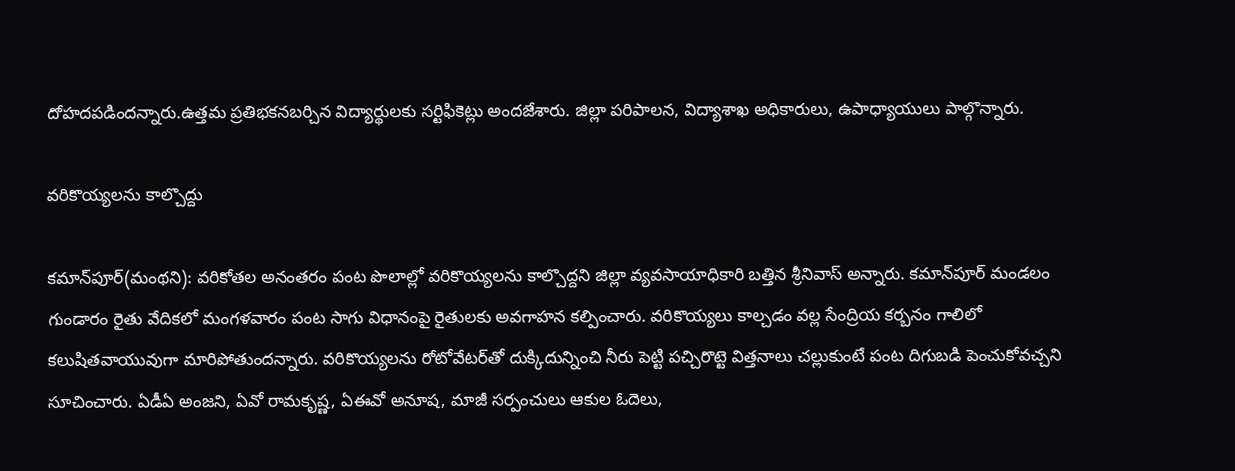దోహదపడిందన్నారు.ఉత్తమ ప్రతిభకనబర్చిన విద్యార్థులకు సర్టిఫికెట్లు అందజేశారు. జిల్లా పరిపాలన, విద్యాశాఖ అధికారులు, ఉపాధ్యాయులు పాల్గొన్నారు.

వరికొయ్యలను కాల్చొద్దు

కమాన్‌పూర్‌(మంథని): వరికోతల అనంతరం పంట పొలాల్లో వరికొయ్యలను కాల్చొద్దని జిల్లా వ్యవసాయాధికారి బత్తిన శ్రీనివాస్‌ అన్నారు. కమాన్‌పూర్‌ మండలం గుండారం రైతు వేదికలో మంగళవారం పంట సాగు విధానంపై రైతులకు అవగాహన కల్పించారు. వరికొయ్యలు కాల్చడం వల్ల సేంద్రియ కర్బనం గాలిలో కలుషితవాయువుగా మారిపోతుందన్నారు. వరికొయ్యలను రోటోవేటర్‌తో దుక్కిదున్నించి నీరు పెట్టి పచ్చిరొట్టె విత్తనాలు చల్లుకుంటే పంట దిగుబడి పెంచుకోవచ్చని సూచించారు. ఏడీఏ అంజని, ఏవో రామకృష్ణ, ఏఈవో అనూష, మాజీ సర్పంచులు ఆకుల ఓదెలు,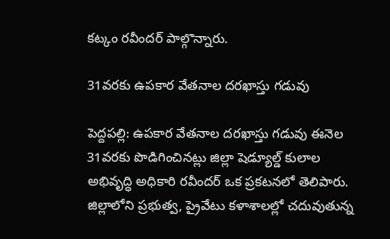కట్కం రవీందర్‌ పాల్గొన్నారు.

31వరకు ఉపకార వేతనాల దరఖాస్తు గడువు

పెద్దపల్లి: ఉపకార వేతనాల దరఖాస్తు గడువు ఈనెల 31వరకు పొడిగించినట్లు జిల్లా షెడ్యూల్డ్‌ కులాల అభివృద్ధి అధికారి రవీందర్‌ ఒక ప్రకటనలో తెలిపారు. జిల్లాలోని ప్రభుత్వ, ప్రైవేటు కళాశాలల్లో చదువుతున్న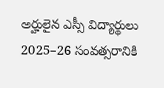అర్హులైన ఎస్సీ విద్యార్థులు 2025–26 సంవత్సరానికి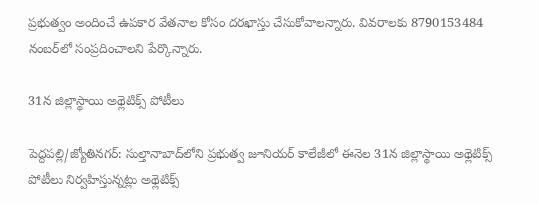ప్రభుత్వం అందించే ఉపకార వేతనాల కోసం దరఖాస్తు చేసుకోవాలన్నారు. వివరాలకు 8790153484 నంబర్‌లో సంప్రదించాలని పేర్కొన్నారు.

31న జిల్లాస్థాయి అథ్లెటిక్స్‌ పోటీలు

పెద్దపల్లి/జ్యోతినగర్‌: సుల్తానాబాద్‌లోని ప్రభుత్వ జూనియర్‌ కాలేజీలో ఈనెల 31న జిల్లాస్థాయి అథ్లెటిక్స్‌ పోటీలు నిర్వహిస్తున్నట్లు అథ్లెటిక్స్‌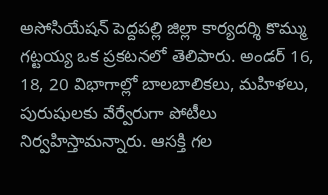అసోసియేషన్‌ పెద్దపల్లి జిల్లా కార్యదర్శి కొమ్ము గట్టయ్య ఒక ప్రకటనలో తెలిపారు. అండర్‌ 16, 18, 20 విభాగాల్లో బాలబాలికలు, మహిళలు, పురుషులకు వేర్వేరుగా పోటీలు నిర్వహిస్తామన్నారు. ఆసక్తి గల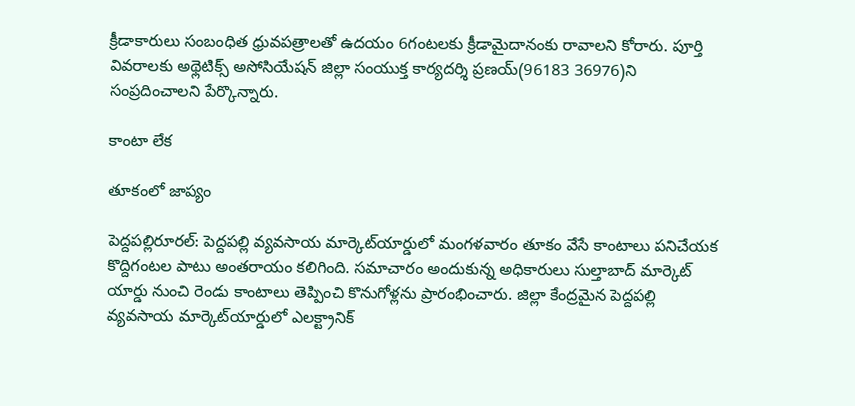క్రీడాకారులు సంబంధిత ధ్రువపత్రాలతో ఉదయం 6గంటలకు క్రీడామైదానంకు రావాలని కోరారు. పూర్తి వివరాలకు అథ్లెటిక్స్‌ అసోసియేషన్‌ జిల్లా సంయుక్త కార్యదర్శి ప్రణయ్‌(96183 36976)ని సంప్రదించాలని పేర్కొన్నారు.

కాంటా లేక

తూకంలో జాప్యం

పెద్దపల్లిరూరల్‌: పెద్దపల్లి వ్యవసాయ మార్కెట్‌యార్డులో మంగళవారం తూకం వేసే కాంటాలు పనిచేయక కొద్దిగంటల పాటు అంతరాయం కలిగింది. సమాచారం అందుకున్న అధికారులు సుల్తాబాద్‌ మార్కెట్‌ యార్డు నుంచి రెండు కాంటాలు తెప్పించి కొనుగోళ్లను ప్రారంభించారు. జిల్లా కేంద్రమైన పెద్దపల్లి వ్యవసాయ మార్కెట్‌యార్డులో ఎలక్ట్రానిక్‌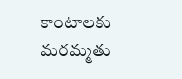కాంటాలకు మరమ్మతు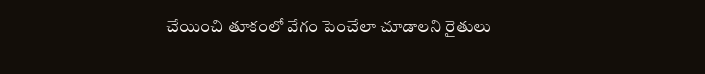చేయించి తూకంలో వేగం పెంచేలా చూడాలని రైతులు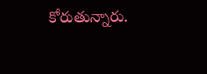కోరుతున్నారు.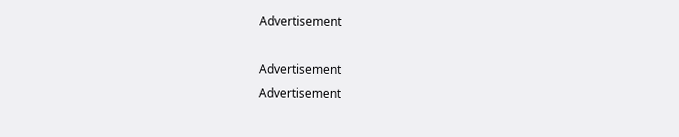Advertisement

Advertisement
Advertisement